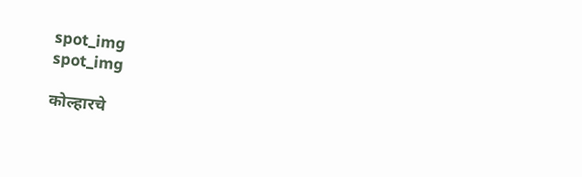spot_img
spot_img

कोल्हारचे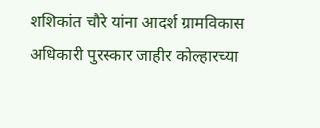शशिकांत चौरे यांना आदर्श ग्रामविकास अधिकारी पुरस्कार जाहीर कोल्हारच्या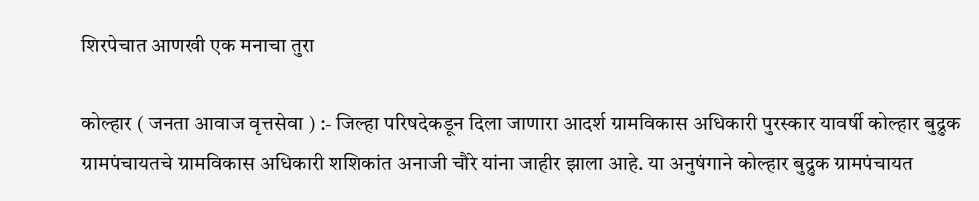शिरपेचात आणखी एक मनाचा तुरा

कोल्हार ( जनता आवाज वृत्तसेवा ) :- जिल्हा परिषदेकडून दिला जाणारा आदर्श ग्रामविकास अधिकारी पुरस्कार यावर्षी कोल्हार बुद्रुक ग्रामपंचायतचे ग्रामविकास अधिकारी शशिकांत अनाजी चौरे यांना जाहीर झाला आहे. या अनुषंगाने कोल्हार बुद्रुक ग्रामपंचायत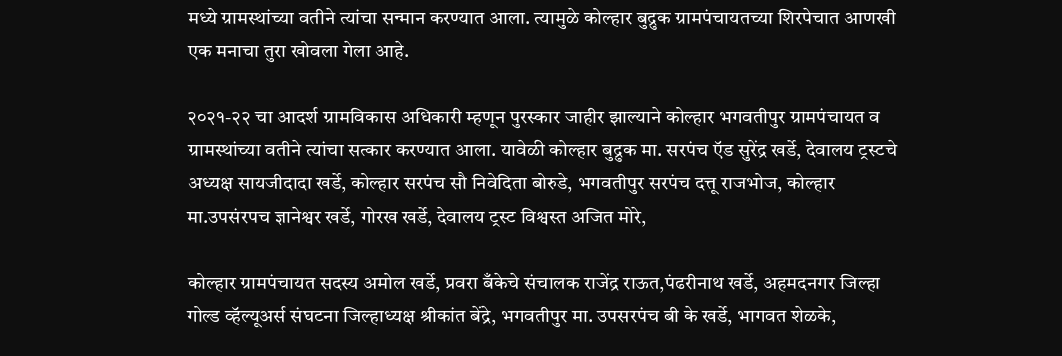मध्ये ग्रामस्थांच्या वतीने त्यांचा सन्मान करण्यात आला. त्यामुळे कोल्हार बुद्रुक ग्रामपंचायतच्या शिरपेचात आणखी एक मनाचा तुरा खोवला गेला आहे.

२०२१-२२ चा आदर्श ग्रामविकास अधिकारी म्हणून पुरस्कार जाहीर झाल्याने कोल्हार भगवतीपुर ग्रामपंचायत व ग्रामस्थांच्या वतीने त्यांचा सत्कार करण्यात आला. यावेळी कोल्हार बुद्रुक मा. सरपंच ऍड सुरेंद्र खर्डे, देवालय ट्रस्टचे अध्यक्ष सायजीदादा खर्डे, कोल्हार सरपंच सौ निवेदिता बोरुडे, भगवतीपुर सरपंच दत्तू राजभोज, कोल्हार मा.उपसंरपच ज्ञानेश्वर खर्डे, गोरख खर्डे, देवालय ट्रस्ट विश्वस्त अजित मोरे,

कोल्हार ग्रामपंचायत सदस्य अमोल खर्डे, प्रवरा बँकेचे संचालक राजेंद्र राऊत,पंढरीनाथ खर्डे, अहमदनगर जिल्हा गोल्ड व्हॅल्यूअर्स संघटना जिल्हाध्यक्ष श्रीकांत बेंद्रे, भगवतीपुर मा. उपसरपंच बी के खर्डे, भागवत शेळके,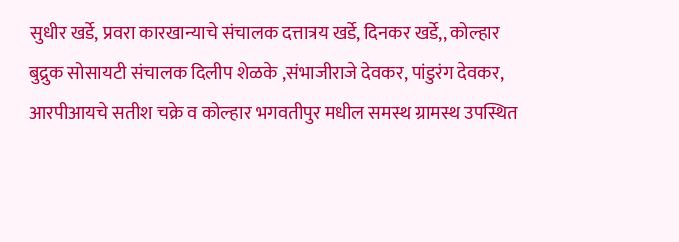सुधीर खर्डे, प्रवरा कारखान्याचे संचालक दत्तात्रय खर्डे, दिनकर खर्डे,, कोल्हार बुद्रुक सोसायटी संचालक दिलीप शेळके ,संभाजीराजे देवकर, पांडुरंग देवकर, आरपीआयचे सतीश चक्रे व कोल्हार भगवतीपुर मधील समस्थ ग्रामस्थ उपस्थित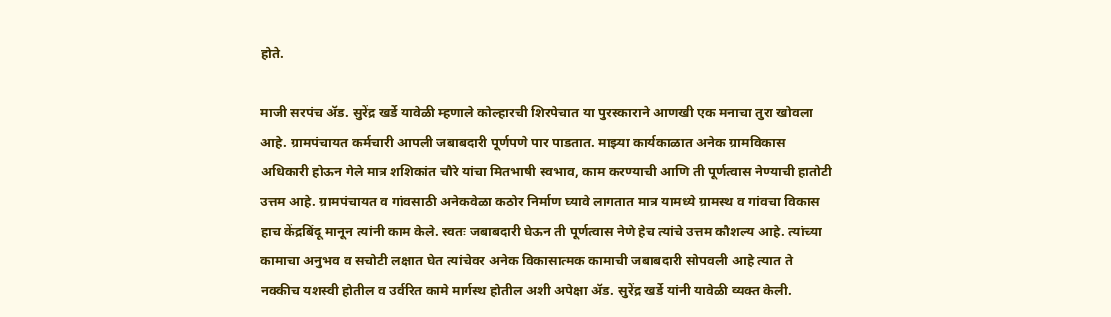होते.

माजी सरपंच ॲड. सुरेंद्र खर्डे यावेळी म्हणाले कोल्हारची शिरपेचात या पुरस्काराने आणखी एक मनाचा तुरा खोवला आहे. ग्रामपंचायत कर्मचारी आपली जबाबदारी पूर्णपणे पार पाडतात. माझ्या कार्यकाळात अनेक ग्रामविकास अधिकारी होऊन गेले मात्र शशिकांत चौरे यांचा मितभाषी स्वभाव, काम करण्याची आणि ती पूर्णत्वास नेण्याची हातोटी उत्तम आहे. ग्रामपंचायत व गांवसाठी अनेकवेळा कठोर निर्माण घ्यावे लागतात मात्र यामध्ये ग्रामस्थ व गांवचा विकास हाच केंद्रबिंदू मानून त्यांनी काम केले. स्वतः जबाबदारी घेऊन ती पूर्णत्वास नेणे हेच त्यांचे उत्तम कौशल्य आहे. त्यांच्या कामाचा अनुभव व सचोटी लक्षात घेत त्यांचेवर अनेक विकासात्मक कामाची जबाबदारी सोपवली आहे त्यात ते नक्कीच यशस्वी होतील व उर्वरित कामे मार्गस्थ होतील अशी अपेक्षा ॲड. सुरेंद्र खर्डे यांनी यावेळी व्यक्त केली.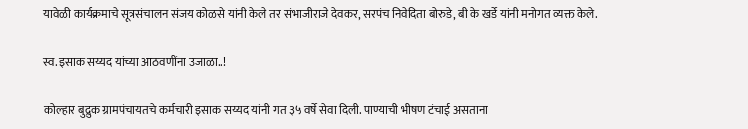यावेळी कार्यक्रमाचे सूत्रसंचालन संजय कोळसे यांनी केले तर संभाजीराजे देवकर, सरपंच निवेदिता बोरुडे, बी के खर्डे यांनी मनोगत व्यक्त केले.

स्व.इसाक सय्यद यांच्या आठवणींना उजाळा..!

कोल्हार बुद्रुक ग्रामपंचायतचे कर्मचारी इसाक सय्यद यांनी गत ३५ वर्षे सेवा दिली. पाण्याची भीषण टंचाई असताना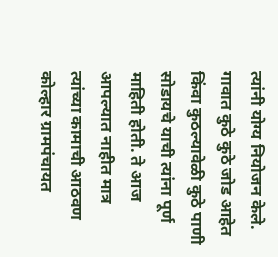त्यांनी योग्य नियोजन केले. गावात कुठे कुठे जोड आहेत किंवा कुठल्यावेळी कुठे पाणी सोडायचे याची त्यांना पूर्ण माहिती होती. ते आज आपल्यात नाहीत मात्र त्यांच्या कामाची आठवण कोल्हार ग्रामपंचायत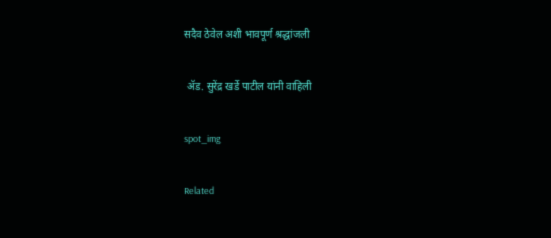सदैव ठेवेल अशी भावपूर्ण श्रद्धांजली

 ॲड. सुरेंद्र खर्डे पाटील यांनी वाहिली

spot_img

Related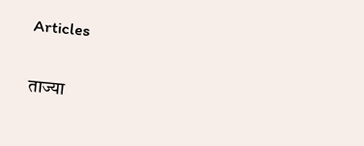Articles

ताज्या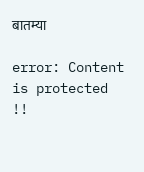बातम्या

error: Content is protected !!